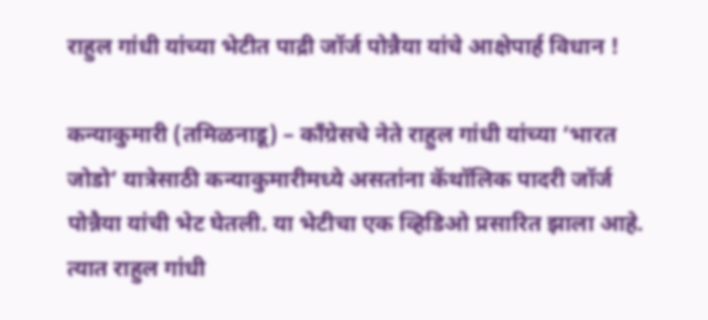राहुल गांधी यांच्या भेटीत पाद्री जॉर्ज पोन्नैया यांचे आक्षेपार्ह विधान !

कन्याकुमारी (तमिळनाडू) – काँग्रेसचे नेते राहुल गांधी यांच्या ‘भारत जोडो’ यात्रेसाठी कन्याकुमारीमध्ये असतांना कॅथॉलिक पादरी जॉर्ज पोन्नैया यांची भेट घेतली. या भेटीचा एक व्हिडिओ प्रसारित झाला आहे. त्यात राहुल गांधी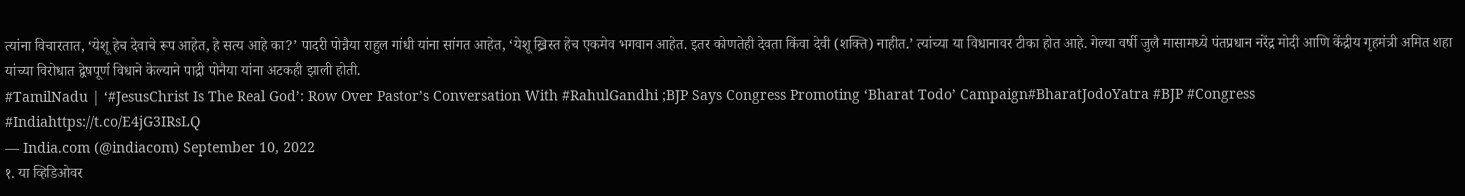त्यांना विचारतात, ‘येशू हेच देवाचे रूप आहेत, हे सत्य आहे का?’ पादरी पोन्नैया राहुल गांधी यांना सांगत आहेत, ‘येशू ख्रिस्त हेच एकमेव भगवान आहेत. इतर कोणतेही देवता किंवा देवी (शक्ति) नाहीत.’ त्यांच्या या विधानावर टीका होत आहे. गेल्या वर्षी जुलै मासामध्ये पंतप्रधान नरेंद्र मोदी आणि केंद्रीय गृहमंत्री अमित शहा यांच्या विरोधात द्वेषपूर्ण विधाने केल्याने पाद्री पोनैया यांना अटकही झाली होती.
#TamilNadu | ‘#JesusChrist Is The Real God’: Row Over Pastor’s Conversation With #RahulGandhi ;BJP Says Congress Promoting ‘Bharat Todo’ Campaign#BharatJodoYatra #BJP #Congress #Indiahttps://t.co/E4jG3IRsLQ
— India.com (@indiacom) September 10, 2022
१. या व्हिडिओवर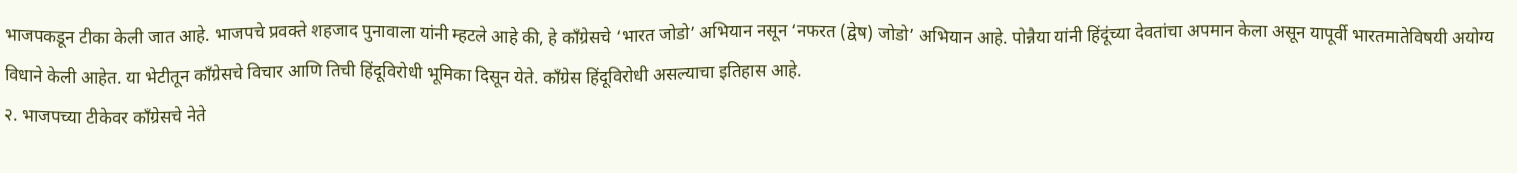भाजपकडून टीका केली जात आहे. भाजपचे प्रवक्ते शहजाद पुनावाला यांनी म्हटले आहे की, हे काँग्रेसचे ‘भारत जोडो’ अभियान नसून ‘नफरत (द्वेष) जोडो’ अभियान आहे. पोन्नैया यांनी हिंदूंच्या देवतांचा अपमान केला असून यापूर्वी भारतमातेविषयी अयोग्य विधाने केली आहेत. या भेटीतून काँग्रेसचे विचार आणि तिची हिंदूविरोधी भूमिका दिसून येते. काँग्रेस हिंदूविरोधी असल्याचा इतिहास आहे.
२. भाजपच्या टीकेवर काँग्रेसचे नेते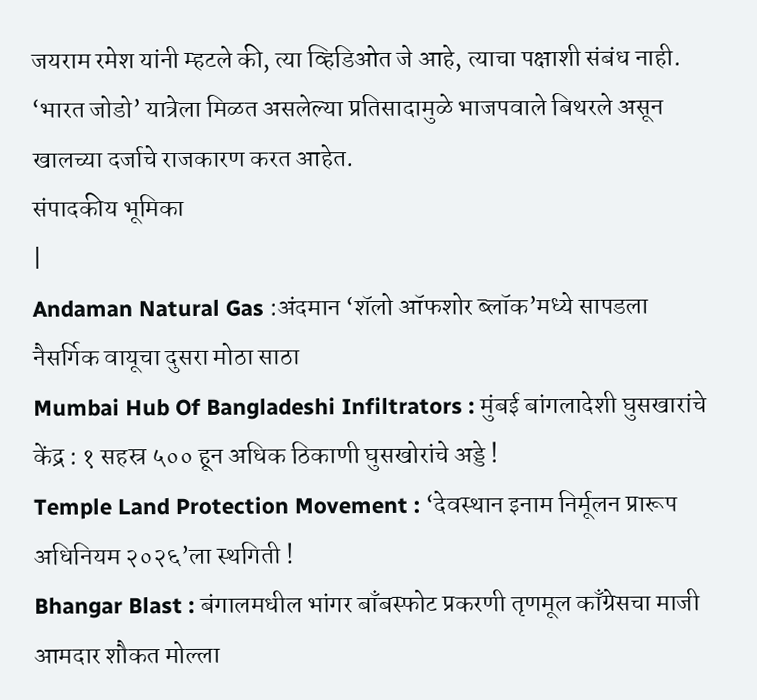जयराम रमेश यांनी म्हटले की, त्या व्हिडिओत जे आहे, त्याचा पक्षाशी संबंध नाही. ‘भारत जोडो’ यात्रेला मिळत असलेल्या प्रतिसादामुळे भाजपवाले बिथरले असून खालच्या दर्जाचे राजकारण करत आहेत.
संपादकीय भूमिका
|
Andaman Natural Gas :अंदमान ‘शॅलो ऑफशोर ब्लॉक’मध्ये सापडला नैसर्गिक वायूचा दुसरा मोठा साठा
Mumbai Hub Of Bangladeshi Infiltrators : मुंबई बांगलादेशी घुसखारांचे केंद्र : १ सहस्र ५०० हून अधिक ठिकाणी घुसखोरांचे अड्डे !
Temple Land Protection Movement : ‘देवस्थान इनाम निर्मूलन प्रारूप अधिनियम २०२६’ला स्थगिती !
Bhangar Blast : बंगालमधील भांगर बाँबस्फोट प्रकरणी तृणमूल काँग्रेसचा माजी आमदार शौकत मोल्ला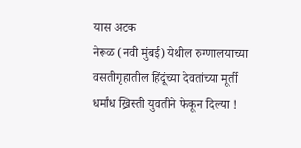यास अटक
नेरूळ (नवी मुंबई) येथील रुग्णालयाच्या वसतीगृहातील हिंदूंच्या देवतांच्या मूर्ती धर्मांध ख्रिस्ती युवतीने फेकून दिल्या !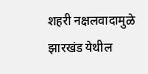शहरी नक्षलवादामुळे झारखंड येथील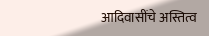आदिवासींचे अस्तित्व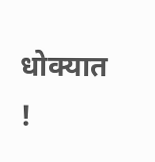धोक्यात !